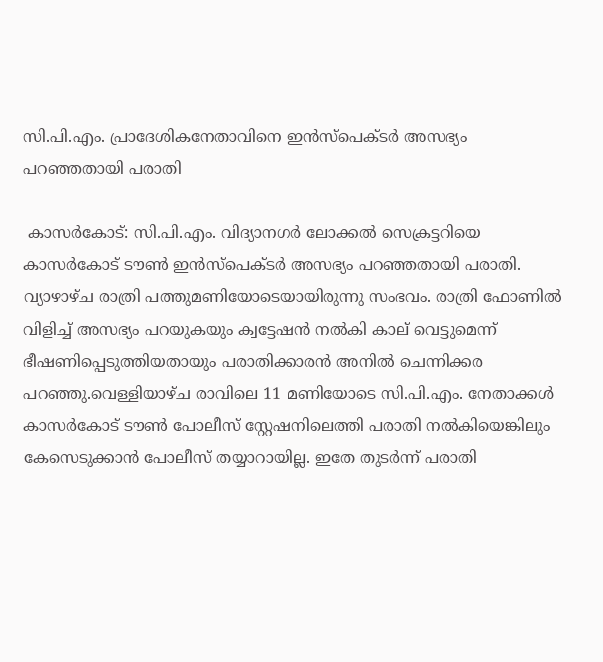സി.പി.എം. പ്രാദേശികനേതാവിനെ ഇൻസ്‌പെക്ടർ അസഭ്യം പറഞ്ഞതായി പരാതി

 കാസർകോട്: സി.പി.എം. വിദ്യാനഗർ ലോക്കൽ സെക്രട്ടറിയെ കാസർകോട് ടൗൺ ഇൻസ്‌പെക്ടർ അസഭ്യം പറഞ്ഞതായി പരാതി. വ്യാഴാഴ്ച രാത്രി പത്തുമണിയോടെയായിരുന്നു സംഭവം. രാത്രി ഫോണിൽ വിളിച്ച് അസഭ്യം പറയുകയും ക്വട്ടേഷൻ നൽകി കാല് വെട്ടുമെന്ന് ഭീഷണിപ്പെടുത്തിയതായും പരാതിക്കാരൻ അനിൽ ചെന്നിക്കര പറഞ്ഞു.വെള്ളിയാഴ്ച രാവിലെ 11 മണിയോടെ സി.പി.എം. നേതാക്കൾ കാസർകോട് ടൗൺ പോലീസ് സ്റ്റേഷനിലെത്തി പരാതി നൽകിയെങ്കിലും കേസെടുക്കാൻ പോലീസ് തയ്യാറായില്ല. ഇതേ തുടർന്ന് പരാതി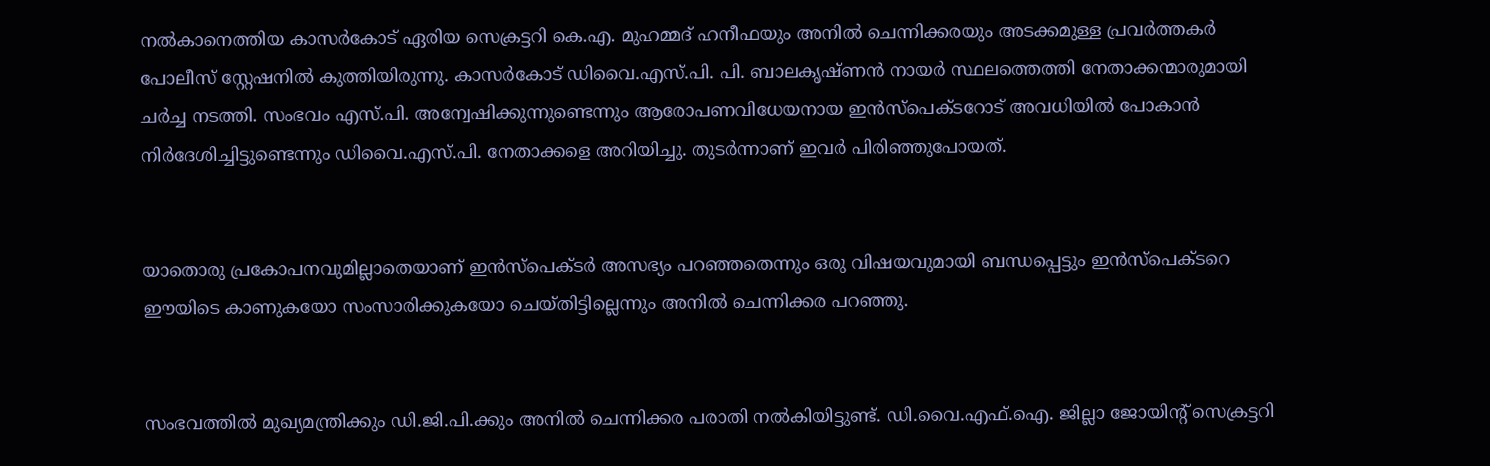നൽകാനെത്തിയ കാസർകോട് ഏരിയ സെക്രട്ടറി കെ.എ. മുഹമ്മദ് ഹനീഫയും അനിൽ ചെന്നിക്കരയും അടക്കമുള്ള പ്രവർത്തകർ പോലീസ് സ്റ്റേഷനിൽ കുത്തിയിരുന്നു. കാസർകോട് ഡിവൈ.എസ്.പി. പി. ബാലകൃഷ്ണൻ നായർ സ്ഥലത്തെത്തി നേതാക്കന്മാരുമായി ചർച്ച നടത്തി. സംഭവം എസ്.പി. അന്വേഷിക്കുന്നുണ്ടെന്നും ആരോപണവിധേയനായ ഇൻസ്‌പെക്ടറോട് അവധിയിൽ പോകാൻ നിർദേശിച്ചിട്ടുണ്ടെന്നും ഡിവൈ.എസ്.പി. നേതാക്കളെ അറിയിച്ചു. തുടർന്നാണ് ഇവർ പിരിഞ്ഞുപോയത്.


യാതൊരു പ്രകോപനവുമില്ലാതെയാണ് ഇൻസ്‌പെക്ടർ അസഭ്യം പറഞ്ഞതെന്നും ഒരു വിഷയവുമായി ബന്ധപ്പെട്ടും ഇൻസ്‌പെക്ടറെ ഈയിടെ കാണുകയോ സംസാരിക്കുകയോ ചെയ്തിട്ടില്ലെന്നും അനിൽ ചെന്നിക്കര പറഞ്ഞു.


സംഭവത്തിൽ മുഖ്യമന്ത്രിക്കും ഡി.ജി.പി.ക്കും അനിൽ ചെന്നിക്കര പരാതി നൽകിയിട്ടുണ്ട്. ഡി.വൈ.എഫ്.ഐ. ജില്ലാ ജോയിന്റ് സെക്രട്ടറി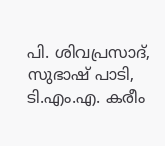പി. ശിവപ്രസാദ്, സുഭാഷ് പാടി, ടി.എം.എ. കരീം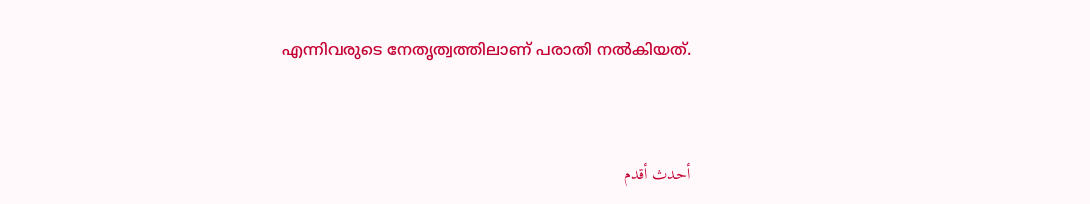എന്നിവരുടെ നേതൃത്വത്തിലാണ് പരാതി നൽകിയത്.


أحدث أقدم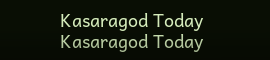Kasaragod Today
Kasaragod Today